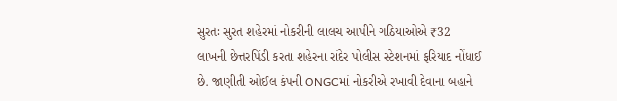સુરતઃ સુરત શહેરમાં નોકરીની લાલચ આપીને ગઠિયાઓએ ₹32 લાખની છેત્તરપિંડી કરતા શહેરના રાંદેર પોલીસ સ્ટેશનમાં ફરિયાદ નોંધાઈ છે. જાણીતી ઓઈલ કંપની ONGCમાં નોકરીએ રખાવી દેવાના બહાને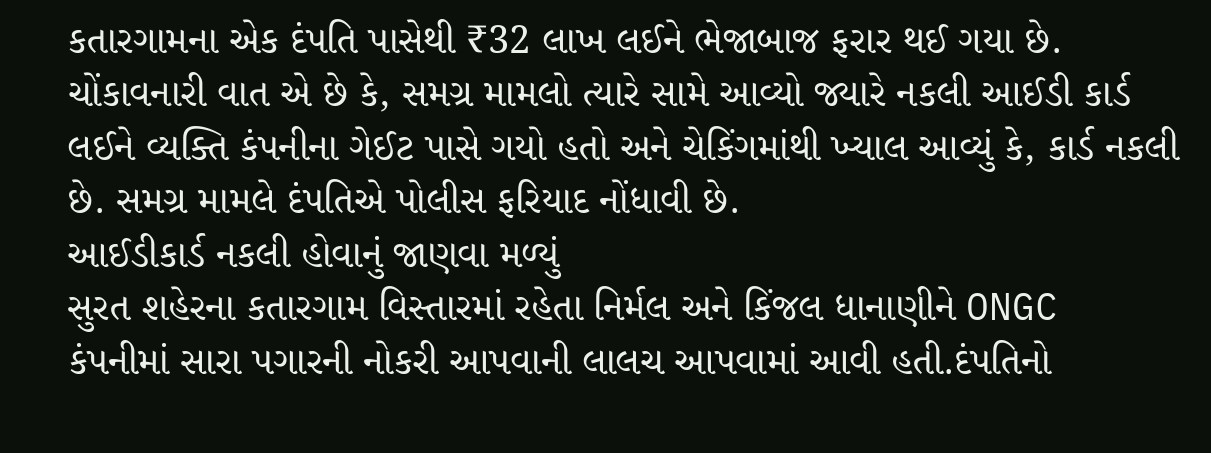કતારગામના એક દંપતિ પાસેથી ₹32 લાખ લઈને ભેજાબાજ ફરાર થઈ ગયા છે. ચોંકાવનારી વાત એ છે કે, સમગ્ર મામલો ત્યારે સામે આવ્યો જ્યારે નકલી આઈડી કાર્ડ લઈને વ્યક્તિ કંપનીના ગેઈટ પાસે ગયો હતો અને ચેકિંગમાંથી ખ્યાલ આવ્યું કે, કાર્ડ નકલી છે. સમગ્ર મામલે દંપતિએ પોલીસ ફરિયાદ નોંધાવી છે.
આઈડીકાર્ડ નકલી હોવાનું જાણવા મળ્યું
સુરત શહેરના કતારગામ વિસ્તારમાં રહેતા નિર્મલ અને કિંજલ ધાનાણીને ONGC કંપનીમાં સારા પગારની નોકરી આપવાની લાલચ આપવામાં આવી હતી.દંપતિનો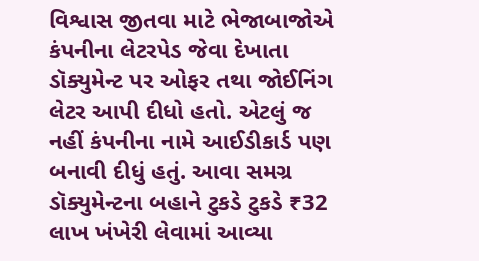વિશ્વાસ જીતવા માટે ભેજાબાજોએ કંપનીના લેટરપેડ જેવા દેખાતા ડૉક્યુમેન્ટ પર ઓફર તથા જોઈનિંગ લેટર આપી દીધો હતો. એટલું જ નહીં કંપનીના નામે આઈડીકાર્ડ પણ બનાવી દીધું હતું. આવા સમગ્ર ડૉક્યુમેન્ટના બહાને ટુકડે ટુકડે ₹32 લાખ ખંખેરી લેવામાં આવ્યા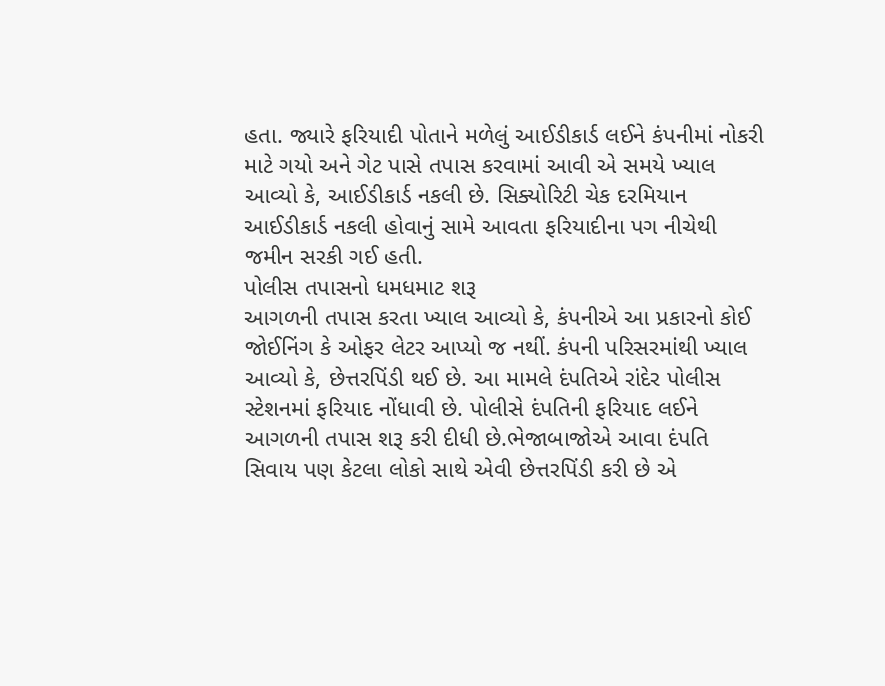હતા. જ્યારે ફરિયાદી પોતાને મળેલું આઈડીકાર્ડ લઈને કંપનીમાં નોકરી માટે ગયો અને ગેટ પાસે તપાસ કરવામાં આવી એ સમયે ખ્યાલ આવ્યો કે, આઈડીકાર્ડ નકલી છે. સિક્યોરિટી ચેક દરમિયાન આઈડીકાર્ડ નકલી હોવાનું સામે આવતા ફરિયાદીના પગ નીચેથી જમીન સરકી ગઈ હતી.
પોલીસ તપાસનો ધમધમાટ શરૂ
આગળની તપાસ કરતા ખ્યાલ આવ્યો કે, કંપનીએ આ પ્રકારનો કોઈ જોઈનિંગ કે ઓફર લેટર આપ્યો જ નથીં. કંપની પરિસરમાંથી ખ્યાલ આવ્યો કે, છેત્તરપિંડી થઈ છે. આ મામલે દંપતિએ રાંદેર પોલીસ સ્ટેશનમાં ફરિયાદ નોંધાવી છે. પોલીસે દંપતિની ફરિયાદ લઈને આગળની તપાસ શરૂ કરી દીધી છે.ભેજાબાજોએ આવા દંપતિ સિવાય પણ કેટલા લોકો સાથે એવી છેત્તરપિંડી કરી છે એ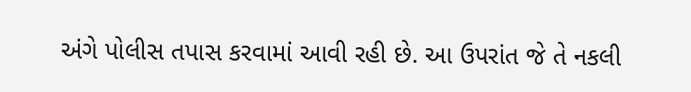અંગે પોલીસ તપાસ કરવામાં આવી રહી છે. આ ઉપરાંત જે તે નકલી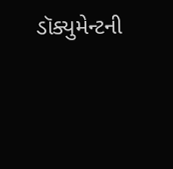ડૉક્યુમેન્ટની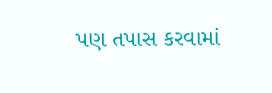પણ તપાસ કરવામાં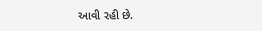આવી રહી છે.